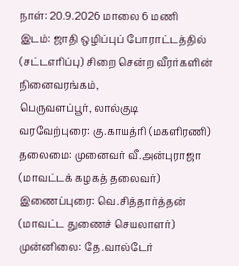நாள்: 20.9.2026 மாலை 6 மணி
இடம்: ஜாதி ஒழிப்புப் போராட்டத்தில் (சட்டஎரிப்பு) சிறை சென்ற வீரர்களின் நினைவரங்கம்,
பெருவளப்பூர், லால்குடி
வரவேற்புரை: கு.காயத்ரி (மகளிரணி)
தலைமை: முனைவர் வீ.அன்புராஜா
(மாவட்டக் கழகத் தலைவர்)
இணைப்புரை: வெ.சித்தார்த்தன்
(மாவட்ட துணைச் செயலாளர்)
முன்னிலை: தே.வால்டேர்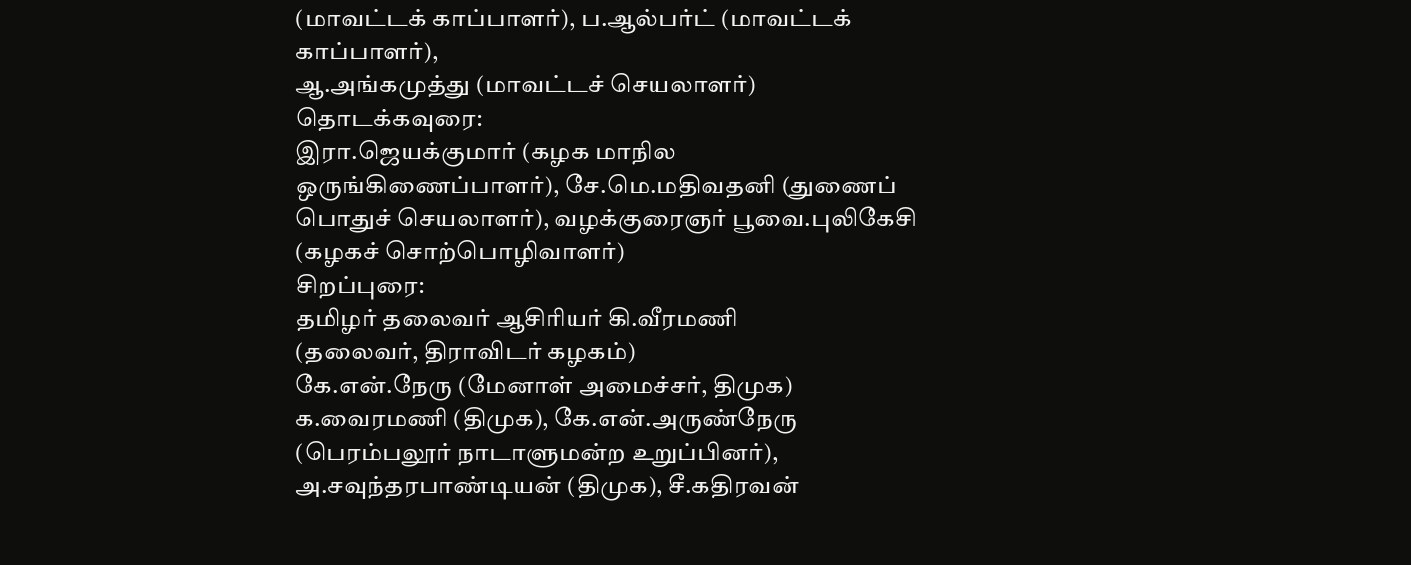(மாவட்டக் காப்பாளர்), ப.ஆல்பர்ட் (மாவட்டக் காப்பாளர்),
ஆ.அங்கமுத்து (மாவட்டச் செயலாளர்)
தொடக்கவுரை:
இரா.ஜெயக்குமார் (கழக மாநில ஒருங்கிணைப்பாளர்), சே.மெ.மதிவதனி (துணைப் பொதுச் செயலாளர்), வழக்குரைஞர் பூவை.புலிகேசி (கழகச் சொற்பொழிவாளர்)
சிறப்புரை:
தமிழர் தலைவர் ஆசிரியர் கி.வீரமணி
(தலைவர், திராவிடர் கழகம்)
கே.என்.நேரு (மேனாள் அமைச்சர், திமுக)
க.வைரமணி (திமுக), கே.என்.அருண்நேரு (பெரம்பலூர் நாடாளுமன்ற உறுப்பினர்), அ.சவுந்தரபாண்டியன் (திமுக), சீ.கதிரவன்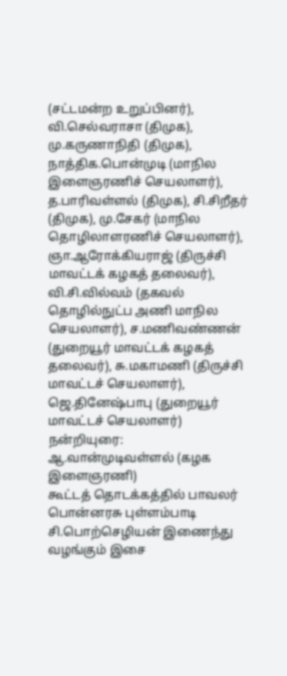(சட்டமன்ற உறுப்பினர்), வி.செல்வராசா (திமுக), மு.கருணாநிதி (திமுக), நாத்திக.பொன்முடி (மாநில இளைஞரணிச் செயலாளர்), த.பாரிவள்ளல் (திமுக), சி.சிறீதர் (திமுக), மு.சேகர் (மாநில தொழிலாளரணிச் செயலாளர்), ஞா.ஆரோக்கியராஜ் (திருச்சி மாவட்டக் கழகத் தலைவர்), வி.சி.வில்வம் (தகவல் தொழில்நுட்ப அணி மாநில செயலாளர்), ச.மணிவண்ணன் (துறையூர் மாவட்டக் கழகத் தலைவர்), சு.மகாமணி (திருச்சி மாவட்டச் செயலாளர்), ஜெ.தினேஷ்பாபு (துறையூர் மாவட்டச் செயலாளர்)
நன்றியுரை: ஆ.வான்முடிவள்ளல் (கழக இளைஞரணி)
கூட்டத் தொடக்கத்தில் பாவலர் பொன்னரசு புள்ளம்பாடி சி.பொற்செழியன் இணைந்து வழங்கும் இசை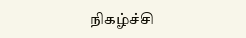நிகழ்ச்சி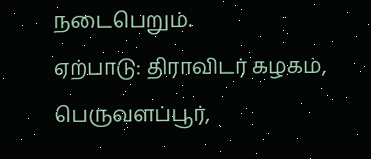நடைபெறும்.
ஏற்பாடு: திராவிடர் கழகம், பெருவளப்பூர்,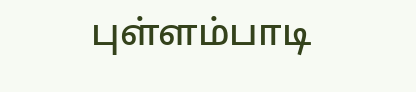புள்ளம்பாடி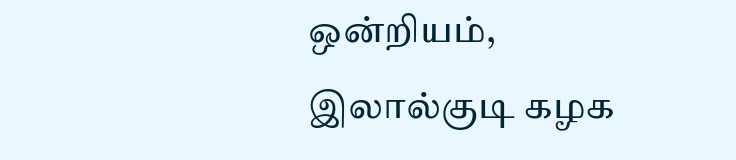ஒன்றியம், இலால்குடி கழக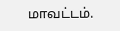மாவட்டம்.